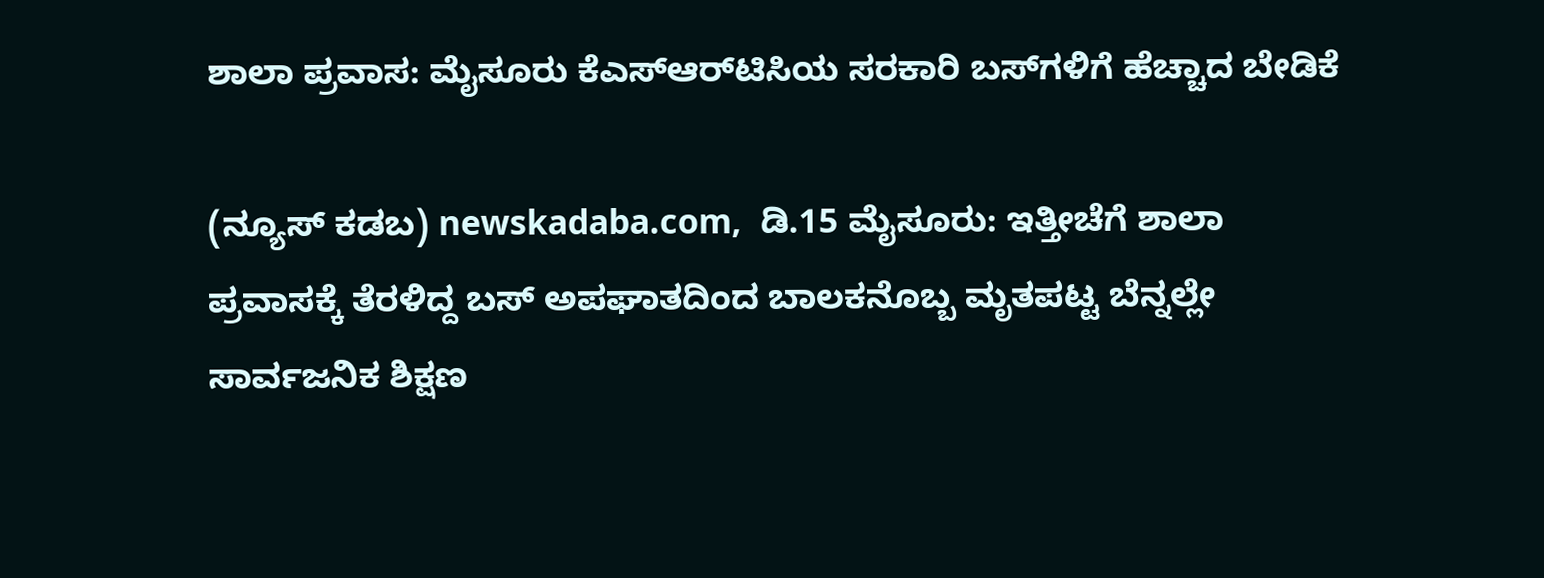ಶಾಲಾ ಪ್ರವಾಸ: ಮೈಸೂರು ಕೆಎಸ್‌ಆರ್‌ಟಿಸಿಯ ಸರಕಾರಿ ಬಸ್‌ಗಳಿಗೆ ಹೆಚ್ಚಾದ ಬೇಡಿಕೆ

(ನ್ಯೂಸ್‌ ಕಡಬ) newskadaba.com,  ಡಿ.15 ಮೈಸೂರು: ಇತ್ತೀಚೆಗೆ ಶಾಲಾ ಪ್ರವಾಸಕ್ಕೆ ತೆರಳಿದ್ದ ಬಸ್‌ ಅಪಘಾತದಿಂದ ಬಾಲಕನೊಬ್ಬ ಮೃತಪಟ್ಟ ಬೆನ್ನಲ್ಲೇ ಸಾರ್ವಜನಿಕ ಶಿಕ್ಷಣ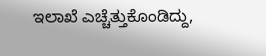ಇಲಾಖೆ ಎಚ್ಚೆತ್ತುಕೊಂಡಿದ್ದು,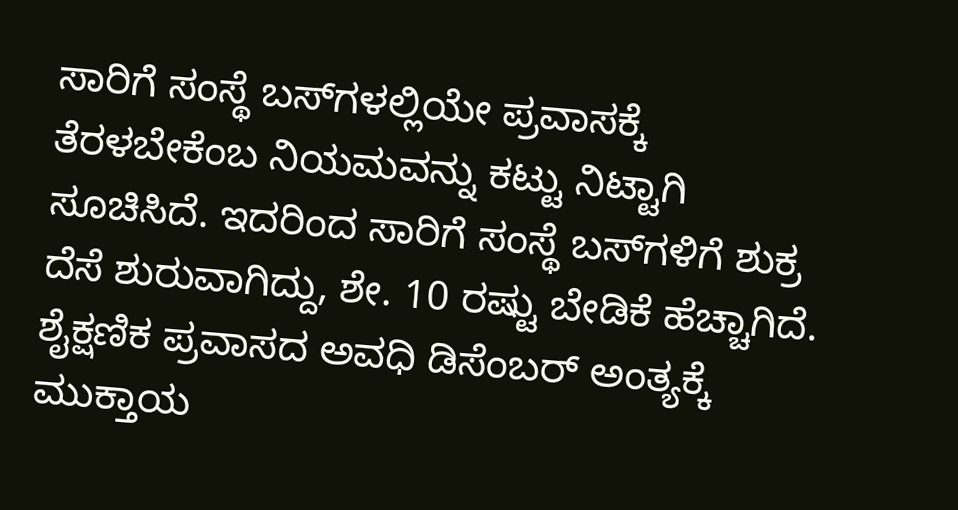ಸಾರಿಗೆ ಸಂಸ್ಥೆ ಬಸ್‌ಗಳಲ್ಲಿಯೇ ಪ್ರವಾಸಕ್ಕೆ ತೆರಳಬೇಕೆಂಬ ನಿಯಮವನ್ನು ಕಟ್ಟು ನಿಟ್ಟಾಗಿ ಸೂಚಿಸಿದೆ. ಇದರಿಂದ ಸಾರಿಗೆ ಸಂಸ್ಥೆ ಬಸ್‌ಗಳಿಗೆ ಶುಕ್ರ ದೆಸೆ ಶುರುವಾಗಿದ್ದು, ಶೇ. 10 ರಷ್ಟು ಬೇಡಿಕೆ ಹೆಚ್ಚಾಗಿದೆ. ಶೈಕ್ಷಣಿಕ ಪ್ರವಾಸದ ಅವಧಿ ಡಿಸೆಂಬರ್‌ ಅಂತ್ಯಕ್ಕೆ ಮುಕ್ತಾಯ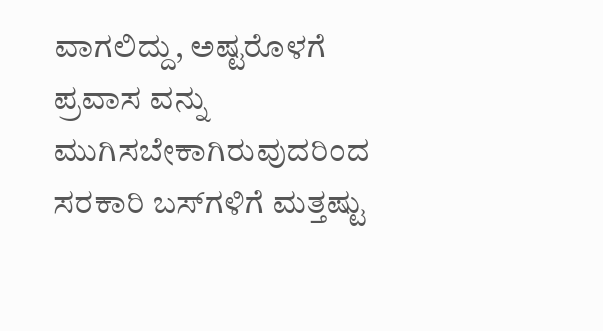ವಾಗಲಿದ್ದು, ಅಷ್ಟರೊಳಗೆ ಪ್ರವಾಸ ವನ್ನು ಮುಗಿಸಬೇಕಾಗಿರುವುದರಿಂದ ಸರಕಾರಿ ಬಸ್‌ಗಳಿಗೆ ಮತ್ತಷ್ಟು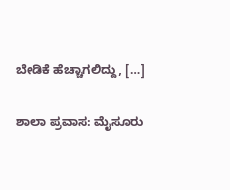ಬೇಡಿಕೆ ಹೆಚ್ಚಾಗಲಿದ್ದು, […]

ಶಾಲಾ ಪ್ರವಾಸ: ಮೈಸೂರು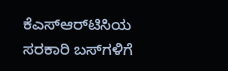ಕೆಎಸ್‌ಆರ್‌ಟಿಸಿಯ ಸರಕಾರಿ ಬಸ್‌ಗಳಿಗೆ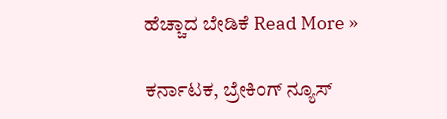ಹೆಚ್ಚಾದ ಬೇಡಿಕೆ Read More »

ಕರ್ನಾಟಕ, ಬ್ರೇಕಿಂಗ್ ನ್ಯೂಸ್